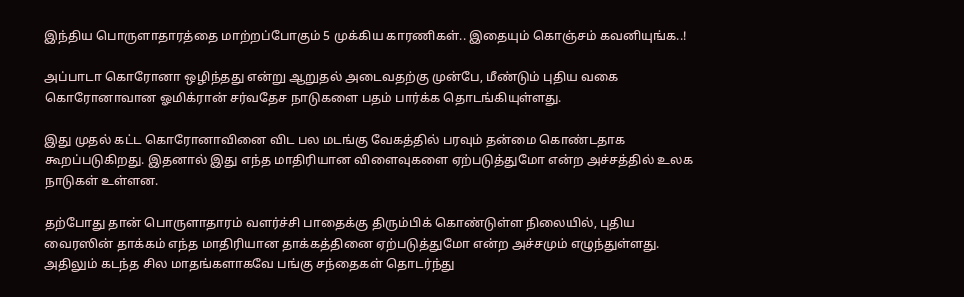இந்திய பொருளாதாரத்தை மாற்றப்போகும் 5 முக்கிய காரணிகள்.. இதையும் கொஞ்சம் கவனியுங்க..!

அப்பாடா கொரோனா ஒழிந்தது என்று ஆறுதல் அடைவதற்கு முன்பே, மீண்டும் புதிய வகை கொரோனாவான ஓமிக்ரான் சர்வதேச நாடுகளை பதம் பார்க்க தொடங்கியுள்ளது.

இது முதல் கட்ட கொரோனாவினை விட பல மடங்கு வேகத்தில் பரவும் தன்மை கொண்டதாக கூறப்படுகிறது. இதனால் இது எந்த மாதிரியான விளைவுகளை ஏற்படுத்துமோ என்ற அச்சத்தில் உலக நாடுகள் உள்ளன.

தற்போது தான் பொருளாதாரம் வளர்ச்சி பாதைக்கு திரும்பிக் கொண்டுள்ள நிலையில், புதிய வைரஸின் தாக்கம் எந்த மாதிரியான தாக்கத்தினை ஏற்படுத்துமோ என்ற அச்சமும் எழுந்துள்ளது. அதிலும் கடந்த சில மாதங்களாகவே பங்கு சந்தைகள் தொடர்ந்து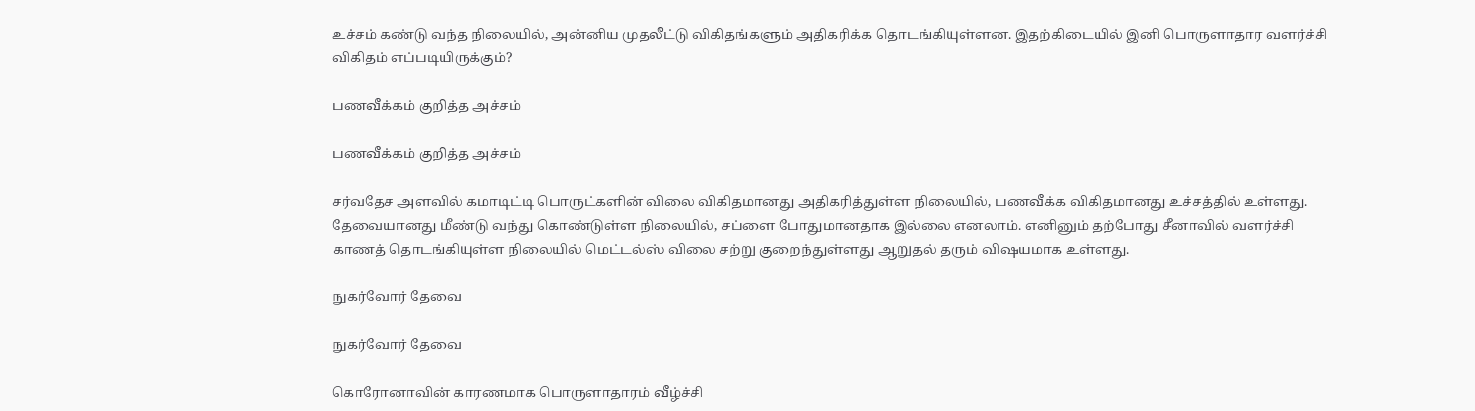உச்சம் கண்டு வந்த நிலையில், அன்னிய முதலீட்டு விகிதங்களும் அதிகரிக்க தொடங்கியுள்ளன. இதற்கிடையில் இனி பொருளாதார வளர்ச்சி விகிதம் எப்படியிருக்கும்?

பணவீக்கம் குறித்த அச்சம்

பணவீக்கம் குறித்த அச்சம்

சர்வதேச அளவில் கமாடிட்டி பொருட்களின் விலை விகிதமானது அதிகரித்துள்ள நிலையில், பணவீக்க விகிதமானது உச்சத்தில் உள்ளது. தேவையானது மீண்டு வந்து கொண்டுள்ள நிலையில், சப்ளை போதுமானதாக இல்லை எனலாம். எனினும் தற்போது சீனாவில் வளர்ச்சி காணத் தொடங்கியுள்ள நிலையில் மெட்டல்ஸ் விலை சற்று குறைந்துள்ளது ஆறுதல் தரும் விஷயமாக உள்ளது.

நுகர்வோர் தேவை

நுகர்வோர் தேவை

கொரோனாவின் காரணமாக பொருளாதாரம் வீழ்ச்சி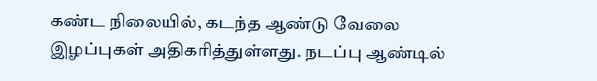கண்ட நிலையில், கடந்த ஆண்டு வேலை இழப்புகள் அதிகரித்துள்ளது. நடப்பு ஆண்டில்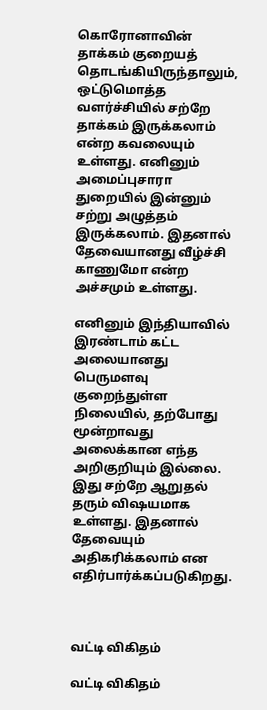கொரோனாவின் தாக்கம் குறையத் தொடங்கியிருந்தாலும், ஒட்டுமொத்த வளர்ச்சியில் சற்றே தாக்கம் இருக்கலாம் என்ற கவலையும் உள்ளது. எனினும் அமைப்புசாரா துறையில் இன்னும் சற்று அழுத்தம் இருக்கலாம். இதனால் தேவையானது வீழ்ச்சி காணுமோ என்ற அச்சமும் உள்ளது.

எனினும் இந்தியாவில் இரண்டாம் கட்ட அலையானது பெருமளவு குறைந்துள்ள நிலையில், தற்போது மூன்றாவது அலைக்கான எந்த அறிகுறியும் இல்லை. இது சற்றே ஆறுதல் தரும் விஷயமாக உள்ளது. இதனால் தேவையும் அதிகரிக்கலாம் என எதிர்பார்க்கப்படுகிறது.



வட்டி விகிதம்

வட்டி விகிதம்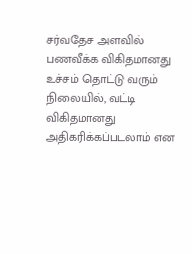சர்வதேச அளவில் பணவீக்க விகிதமானது உச்சம் தொட்டு வரும் நிலையில், வட்டி விகிதமானது அதிகரிக்கப்படலாம் என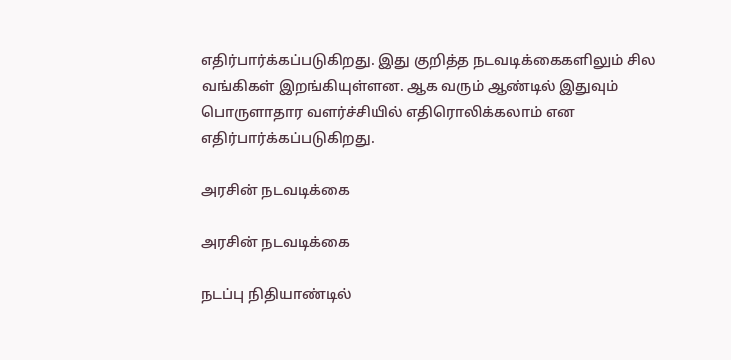எதிர்பார்க்கப்படுகிறது. இது குறித்த நடவடிக்கைகளிலும் சில வங்கிகள் இறங்கியுள்ளன. ஆக வரும் ஆண்டில் இதுவும் பொருளாதார வளர்ச்சியில் எதிரொலிக்கலாம் என எதிர்பார்க்கப்படுகிறது.

அரசின் நடவடிக்கை

அரசின் நடவடிக்கை

நடப்பு நிதியாண்டில்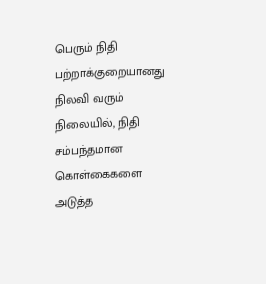பெரும் நிதி பற்றாக்குறையானது நிலவி வரும் நிலையில், நிதி சம்பந்தமான கொள்கைகளை அடுத்த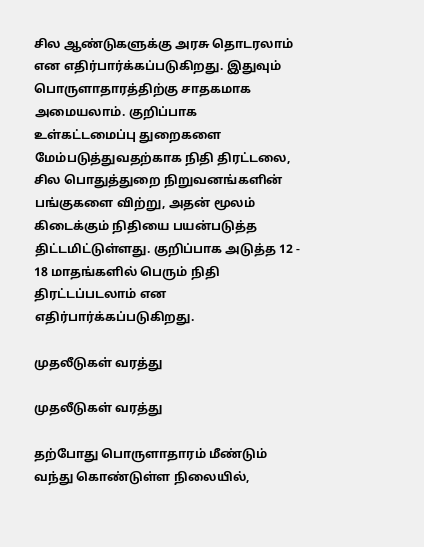சில ஆண்டுகளுக்கு அரசு தொடரலாம் என எதிர்பார்க்கப்படுகிறது. இதுவும் பொருளாதாரத்திற்கு சாதகமாக அமையலாம். குறிப்பாக உள்கட்டமைப்பு துறைகளை மேம்படுத்துவதற்காக நிதி திரட்டலை, சில பொதுத்துறை நிறுவனங்களின் பங்குகளை விற்று, அதன் மூலம் கிடைக்கும் நிதியை பயன்படுத்த திட்டமிட்டுள்ளது. குறிப்பாக அடுத்த 12 - 18 மாதங்களில் பெரும் நிதி திரட்டப்படலாம் என எதிர்பார்க்கப்படுகிறது.

முதலீடுகள் வரத்து

முதலீடுகள் வரத்து

தற்போது பொருளாதாரம் மீண்டும் வந்து கொண்டுள்ள நிலையில்,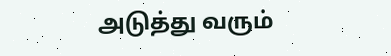அடுத்து வரும்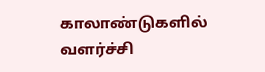காலாண்டுகளில் வளர்ச்சி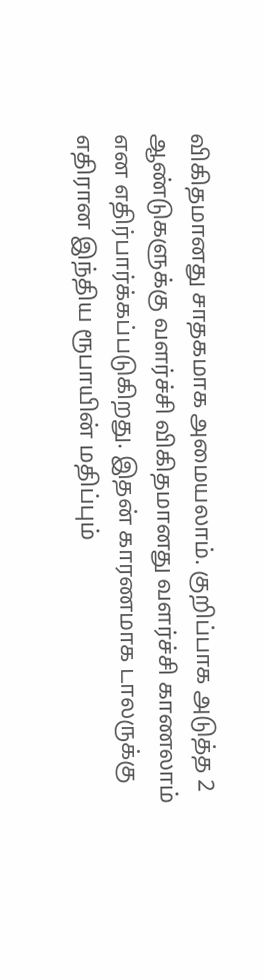விகிதமானது சாதகமாக அமையலாம். குறிப்பாக அடுத்த 2 ஆண்டுகளுக்கு வளர்ச்சி விகிதமானது வளர்ச்சி காணலாம் என எதிர்பார்க்கப்படுகிறது. இதன் காரணமாக டாலருக்கு எதிரான இந்திய ரூபாயின் மதிப்பும்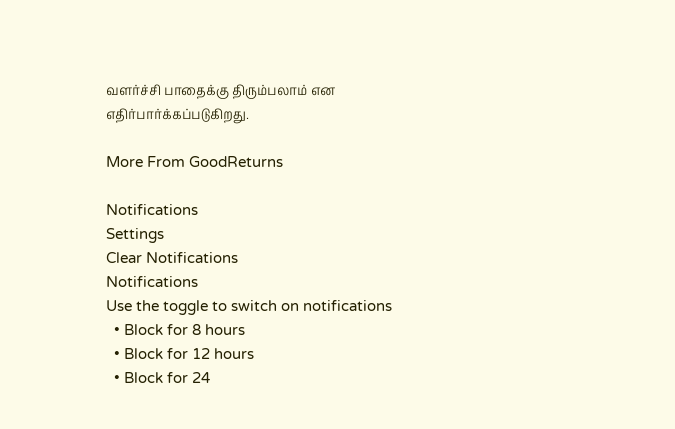வளர்ச்சி பாதைக்கு திரும்பலாம் என எதிர்பார்க்கப்படுகிறது.

More From GoodReturns

Notifications
Settings
Clear Notifications
Notifications
Use the toggle to switch on notifications
  • Block for 8 hours
  • Block for 12 hours
  • Block for 24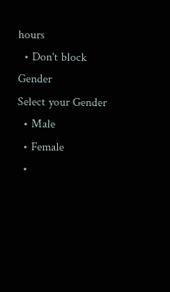hours
  • Don't block
Gender
Select your Gender
  • Male
  • Female
  •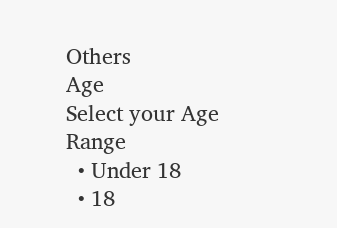Others
Age
Select your Age Range
  • Under 18
  • 18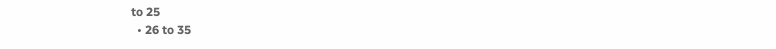to 25
  • 26 to 35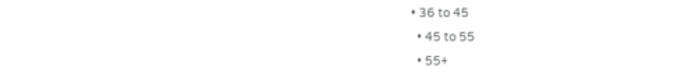• 36 to 45
  • 45 to 55
  • 55+